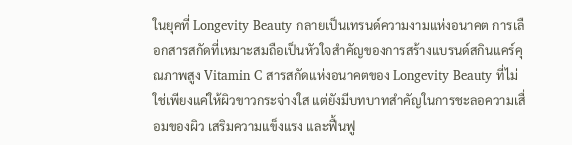ในยุคที่ Longevity Beauty กลายเป็นเทรนด์ความงามแห่งอนาคต การเลือกสารสกัดที่เหมาะสมถือเป็นหัวใจสำคัญของการสร้างแบรนด์สกินแคร์คุณภาพสูง Vitamin C สารสกัดแห่งอนาคตของ Longevity Beauty ที่ไม่ใช่เพียงแค่ให้ผิวขาวกระจ่างใส แต่ยังมีบทบาทสำคัญในการชะลอความเสื่อมของผิว เสริมความแข็งแรง และฟื้นฟู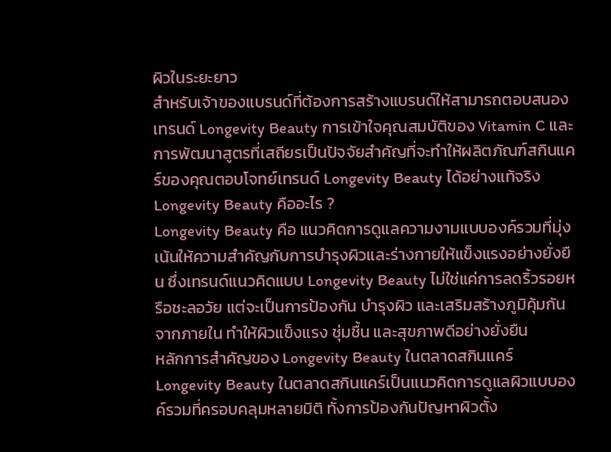ผิวในระยะยาว
สำหรับเจ้าของแบรนด์ที่ต้องการสร้างแบรนด์ให้สามารถตอบสนองเทรนด์ Longevity Beauty การเข้าใจคุณสมบัติของ Vitamin C และการพัฒนาสูตรที่เสถียรเป็นปัจจัยสำคัญที่จะทำให้ผลิตภัณฑ์สกินแคร์ของคุณตอบโจทย์เทรนด์ Longevity Beauty ได้อย่างแท้จริง
Longevity Beauty คืออะไร ?
Longevity Beauty คือ แนวคิดการดูแลความงามแบบองค์รวมที่มุ่งเน้นให้ความสำคัญกับการบำรุงผิวและร่างกายให้แข็งแรงอย่างยั่งยืน ซึ่งเทรนด์แนวคิดแบบ Longevity Beauty ไม่ใช่แค่การลดริ้วรอยหรือชะลอวัย แต่จะเป็นการป้องกัน บำรุงผิว และเสริมสร้างภูมิคุ้มกันจากภายใน ทำให้ผิวแข็งแรง ชุ่มชื้น และสุขภาพดีอย่างยั่งยืน
หลักการสำคัญของ Longevity Beauty ในตลาดสกินแคร์
Longevity Beauty ในตลาดสกินแคร์เป็นแนวคิดการดูแลผิวแบบองค์รวมที่ครอบคลุมหลายมิติ ทั้งการป้องกันปัญหาผิวตั้ง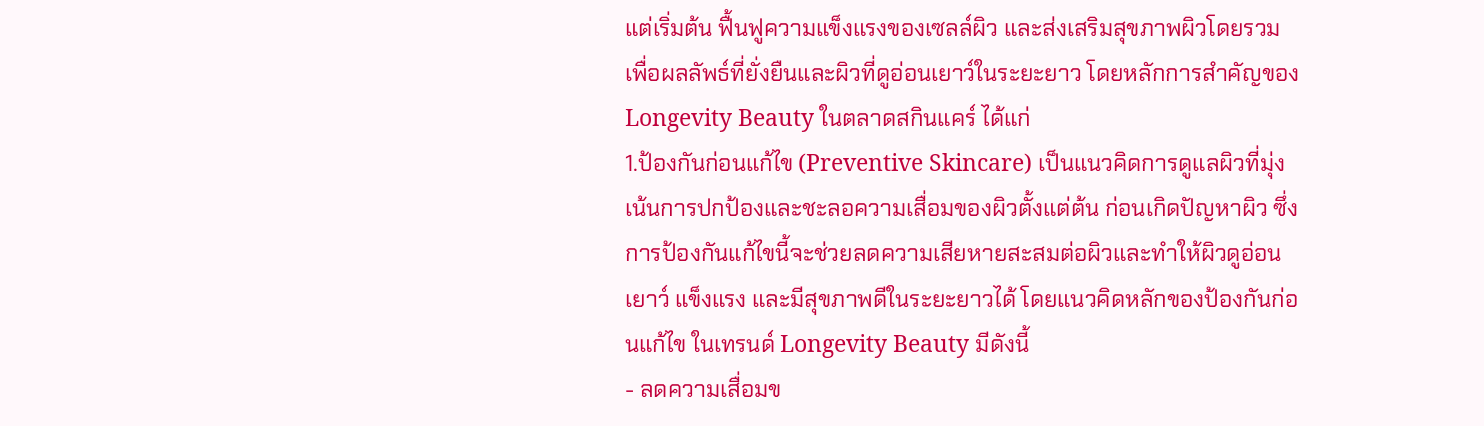แต่เริ่มต้น ฟื้นฟูความแข็งแรงของเซลล์ผิว และส่งเสริมสุขภาพผิวโดยรวม เพื่อผลลัพธ์ที่ยั่งยืนและผิวที่ดูอ่อนเยาว์ในระยะยาว โดยหลักการสำคัญของ Longevity Beauty ในตลาดสกินแคร์ ได้แก่
1.ป้องกันก่อนแก้ไข (Preventive Skincare) เป็นแนวคิดการดูแลผิวที่มุ่งเน้นการปกป้องและชะลอความเสื่อมของผิวตั้งแต่ต้น ก่อนเกิดปัญหาผิว ซึ่งการป้องกันแก้ไขนี้จะช่วยลดความเสียหายสะสมต่อผิวและทำให้ผิวดูอ่อนเยาว์ แข็งแรง และมีสุขภาพดีในระยะยาวได้ โดยแนวคิดหลักของป้องกันก่อนแก้ไข ในเทรนด์ Longevity Beauty มีดังนี้
- ลดความเสื่อมข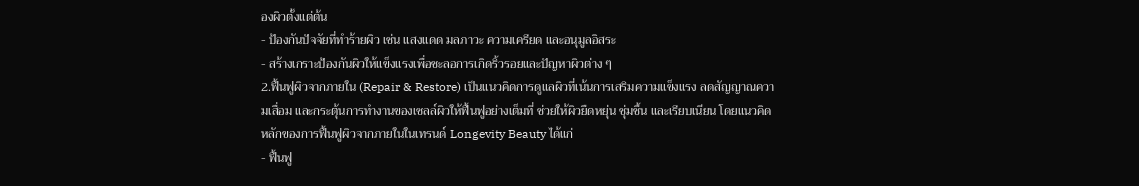องผิวตั้งแต่ต้น
- ป้องกันปัจจัยที่ทำร้ายผิว เช่น แสงแดด มลภาวะ ความเครียด และอนุมูลอิสระ
- สร้างเกราะป้องกันผิวให้แข็งแรงเพื่อชะลอการเกิดริ้วรอยและปัญหาผิวต่าง ๆ
2.ฟื้นฟูผิวจากภายใน (Repair & Restore) เป็นแนวคิดการดูแลผิวที่เน้นการเสริมความแข็งแรง ลดสัญญาณความเสื่อม และกระตุ้นการทำงานของเซลล์ผิวให้ฟื้นฟูอย่างเต็มที่ ช่วยให้ผิวยืดหยุ่น ชุ่มชื้น และเรียบเนียน โดยแนวคิดหลักของการฟื้นฟูผิวจากภายในในเทรนด์ Longevity Beauty ได้แก่
- ฟื้นฟู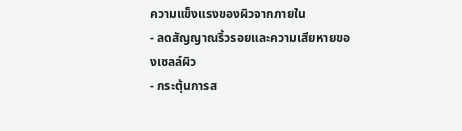ความแข็งแรงของผิวจากภายใน
- ลดสัญญาณริ้วรอยและความเสียหายของเซลล์ผิว
- กระตุ้นการส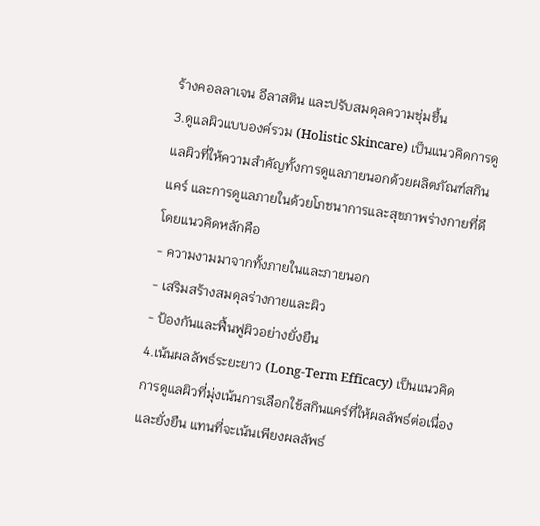ร้างคอลลาเจน อีลาสติน และปรับสมดุลความชุ่มชื้น
3.ดูแลผิวแบบองค์รวม (Holistic Skincare) เป็นแนวคิดการดูแลผิวที่ให้ความสำคัญทั้งการดูแลภายนอกด้วยผลิตภัณฑ์สกินแคร์ และการดูแลภายในด้วยโภชนาการและสุขภาพร่างกายที่ดี โดยแนวคิดหลักคือ
- ความงามมาจากทั้งภายในและภายนอก
- เสริมสร้างสมดุลร่างกายและผิว
- ป้องกันและฟื้นฟูผิวอย่างยั่งยืน
4.เน้นผลลัพธ์ระยะยาว (Long-Term Efficacy) เป็นแนวคิดการดูแลผิวที่มุ่งเน้นการเลือกใช้สกินแคร์ที่ให้ผลลัพธ์ต่อเนื่องและยั่งยืน แทนที่จะเน้นเพียงผลลัพธ์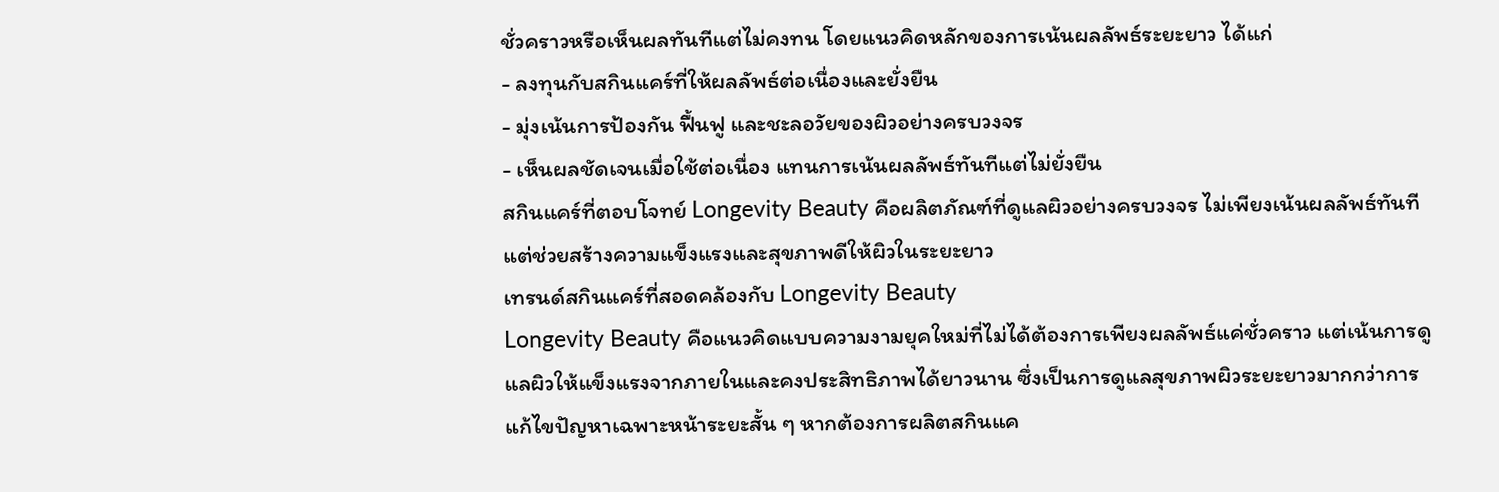ชั่วคราวหรือเห็นผลทันทีแต่ไม่คงทน โดยแนวคิดหลักของการเน้นผลลัพธ์ระยะยาว ได้แก่
- ลงทุนกับสกินแคร์ที่ให้ผลลัพธ์ต่อเนื่องและยั่งยืน
- มุ่งเน้นการป้องกัน ฟื้นฟู และชะลอวัยของผิวอย่างครบวงจร
- เห็นผลชัดเจนเมื่อใช้ต่อเนื่อง แทนการเน้นผลลัพธ์ทันทีแต่ไม่ยั่งยืน
สกินแคร์ที่ตอบโจทย์ Longevity Beauty คือผลิตภัณฑ์ที่ดูแลผิวอย่างครบวงจร ไม่เพียงเน้นผลลัพธ์ทันที แต่ช่วยสร้างความแข็งแรงและสุขภาพดีให้ผิวในระยะยาว
เทรนด์สกินแคร์ที่สอดคล้องกับ Longevity Beauty
Longevity Beauty คือแนวคิดแบบความงามยุคใหม่ที่ไม่ได้ต้องการเพียงผลลัพธ์แค่ชั่วคราว แต่เน้นการดูแลผิวให้แข็งแรงจากภายในและคงประสิทธิภาพได้ยาวนาน ซึ่งเป็นการดูแลสุขภาพผิวระยะยาวมากกว่าการแก้ไขปัญหาเฉพาะหน้าระยะสั้น ๆ หากต้องการผลิตสกินแค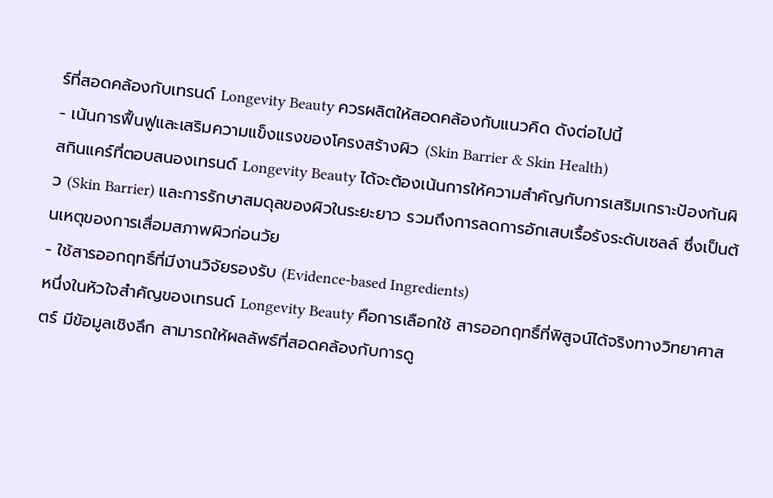ร์ที่สอดคล้องกับเทรนด์ Longevity Beauty ควรผลิตให้สอดคล้องกับแนวคิด ดังต่อไปนี้
- เน้นการฟื้นฟูและเสริมความแข็งแรงของโครงสร้างผิว (Skin Barrier & Skin Health)
สกินแคร์ที่ตอบสนองเทรนด์ Longevity Beauty ได้จะต้องเน้นการให้ความสำคัญกับการเสริมเกราะป้องกันผิว (Skin Barrier) และการรักษาสมดุลของผิวในระยะยาว รวมถึงการลดการอักเสบเรื้อรังระดับเซลล์ ซึ่งเป็นต้นเหตุของการเสื่อมสภาพผิวก่อนวัย
- ใช้สารออกฤทธิ์ที่มีงานวิจัยรองรับ (Evidence-based Ingredients)
หนึ่งในหัวใจสำคัญของเทรนด์ Longevity Beauty คือการเลือกใช้ สารออกฤทธิ์ที่พิสูจน์ได้จริงทางวิทยาศาสตร์ มีข้อมูลเชิงลึก สามารถให้ผลลัพธ์ที่สอดคล้องกับการดู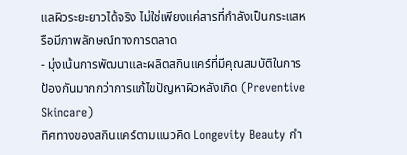แลผิวระยะยาวได้จริง ไม่ใช่เพียงแค่สารที่กำลังเป็นกระแสหรือมีภาพลักษณ์ทางการตลาด
- มุ่งเน้นการพัฒนาและผลิตสกินแคร์ที่มีคุณสมบัติในการป้องกันมากกว่าการแก้ไขปัญหาผิวหลังเกิด (Preventive Skincare)
ทิศทางของสกินแคร์ตามแนวคิด Longevity Beauty กำ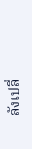ลังเปลี่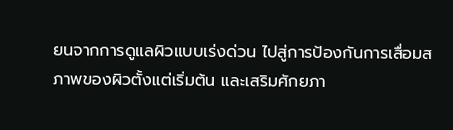ยนจากการดูแลผิวแบบเร่งด่วน ไปสู่การป้องกันการเสื่อมสภาพของผิวตั้งแต่เริ่มต้น และเสริมศักยภา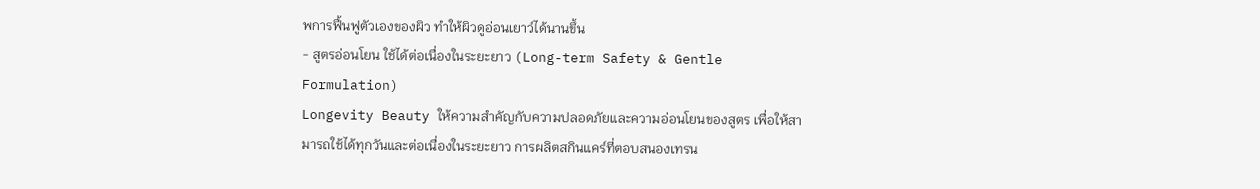พการฟื้นฟูตัวเองของผิว ทำให้ผิวดูอ่อนเยาว์ได้นานขึ้น
- สูตรอ่อนโยน ใช้ได้ต่อเนื่องในระยะยาว (Long-term Safety & Gentle Formulation)
Longevity Beauty ให้ความสำคัญกับความปลอดภัยและความอ่อนโยนของสูตร เพื่อให้สามารถใช้ได้ทุกวันและต่อเนื่องในระยะยาว การผลิตสกินแคร์ที่ตอบสนองเทรน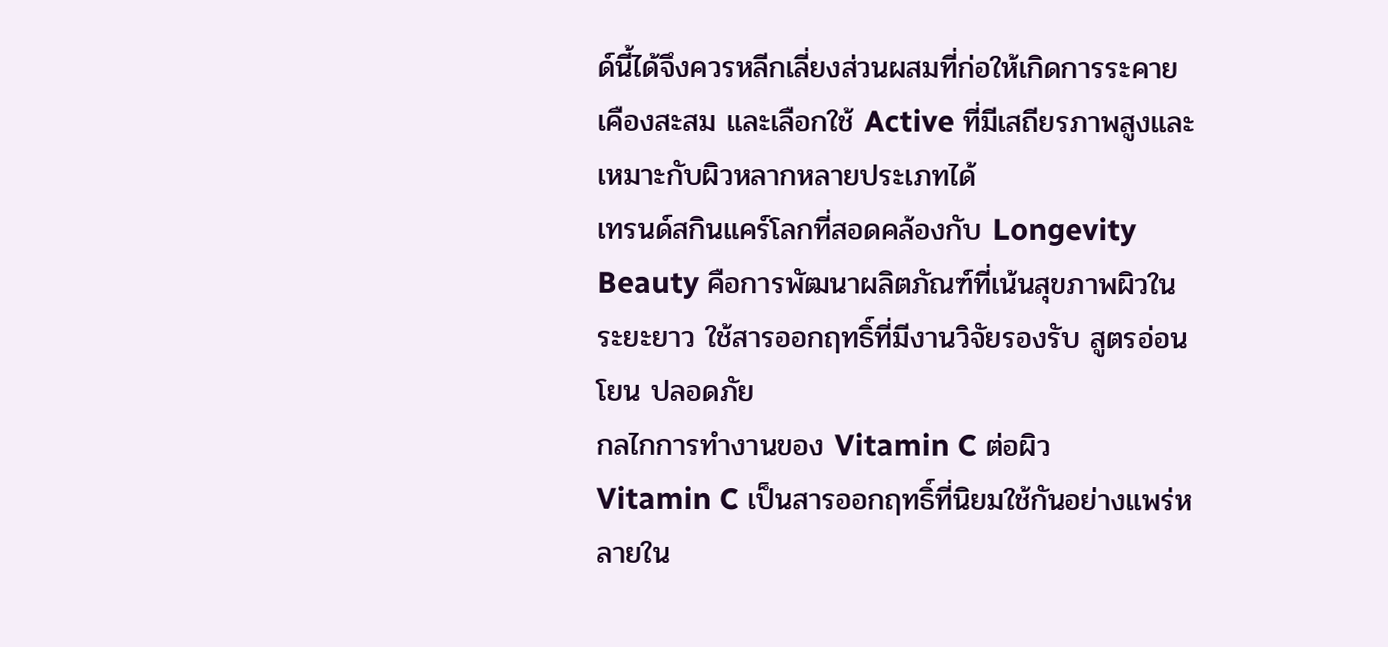ด์นี้ได้จึงควรหลีกเลี่ยงส่วนผสมที่ก่อให้เกิดการระคายเคืองสะสม และเลือกใช้ Active ที่มีเสถียรภาพสูงและเหมาะกับผิวหลากหลายประเภทได้
เทรนด์สกินแคร์โลกที่สอดคล้องกับ Longevity Beauty คือการพัฒนาผลิตภัณฑ์ที่เน้นสุขภาพผิวในระยะยาว ใช้สารออกฤทธิ์ที่มีงานวิจัยรองรับ สูตรอ่อนโยน ปลอดภัย
กลไกการทำงานของ Vitamin C ต่อผิว
Vitamin C เป็นสารออกฤทธิ์ที่นิยมใช้กันอย่างแพร่หลายใน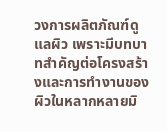วงการผลิตภัณฑ์ดูแลผิว เพราะมีบทบาทสำคัญต่อโครงสร้างและการทำงานของผิวในหลากหลายมิ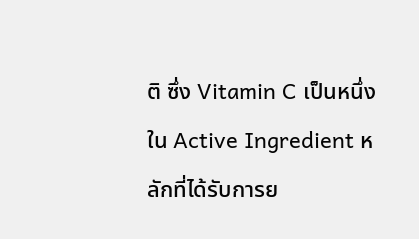ติ ซึ่ง Vitamin C เป็นหนึ่งใน Active Ingredient หลักที่ได้รับการย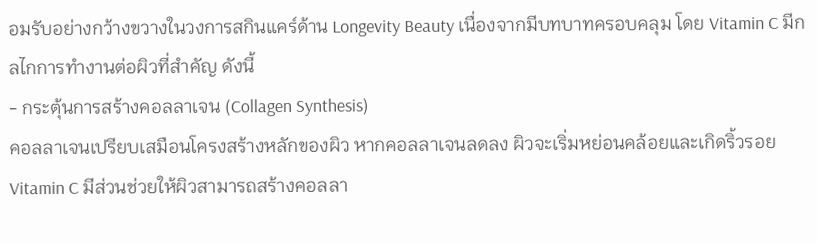อมรับอย่างกว้างขวางในวงการสกินแคร์ด้าน Longevity Beauty เนื่องจากมีบทบาทครอบคลุม โดย Vitamin C มีกลไกการทำงานต่อผิวที่สำคัญ ดังนี้
- กระตุ้นการสร้างคอลลาเจน (Collagen Synthesis)
คอลลาเจนเปรียบเสมือนโครงสร้างหลักของผิว หากคอลลาเจนลดลง ผิวจะเริ่มหย่อนคล้อยและเกิดริ้วรอย Vitamin C มีส่วนช่วยให้ผิวสามารถสร้างคอลลา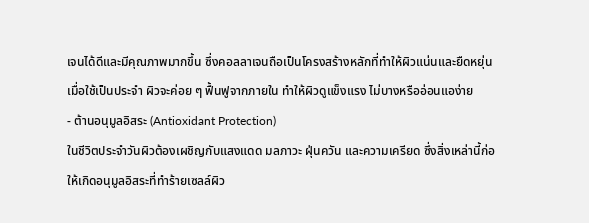เจนได้ดีและมีคุณภาพมากขึ้น ซึ่งคอลลาเจนถือเป็นโครงสร้างหลักที่ทำให้ผิวแน่นและยืดหยุ่น เมื่อใช้เป็นประจำ ผิวจะค่อย ๆ ฟื้นฟูจากภายใน ทำให้ผิวดูแข็งแรง ไม่บางหรืออ่อนแอง่าย
- ต้านอนุมูลอิสระ (Antioxidant Protection)
ในชีวิตประจำวันผิวต้องเผชิญกับแสงแดด มลภาวะ ฝุ่นควัน และความเครียด ซึ่งสิ่งเหล่านี้ก่อให้เกิดอนุมูลอิสระที่ทำร้ายเซลล์ผิว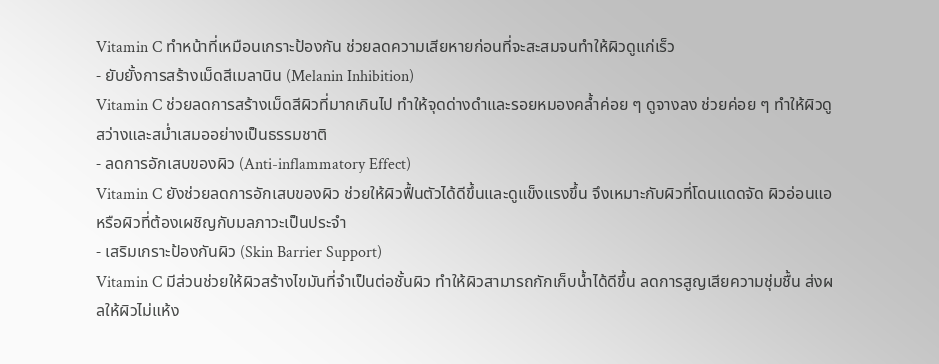Vitamin C ทำหน้าที่เหมือนเกราะป้องกัน ช่วยลดความเสียหายก่อนที่จะสะสมจนทำให้ผิวดูแก่เร็ว
- ยับยั้งการสร้างเม็ดสีเมลานิน (Melanin Inhibition)
Vitamin C ช่วยลดการสร้างเม็ดสีผิวที่มากเกินไป ทำให้จุดด่างดำและรอยหมองคล้ำค่อย ๆ ดูจางลง ช่วยค่อย ๆ ทำให้ผิวดูสว่างและสม่ำเสมออย่างเป็นธรรมชาติ
- ลดการอักเสบของผิว (Anti-inflammatory Effect)
Vitamin C ยังช่วยลดการอักเสบของผิว ช่วยให้ผิวฟื้นตัวได้ดีขึ้นและดูแข็งแรงขึ้น จึงเหมาะกับผิวที่โดนแดดจัด ผิวอ่อนแอ หรือผิวที่ต้องเผชิญกับมลภาวะเป็นประจำ
- เสริมเกราะป้องกันผิว (Skin Barrier Support)
Vitamin C มีส่วนช่วยให้ผิวสร้างไขมันที่จำเป็นต่อชั้นผิว ทำให้ผิวสามารถกักเก็บน้ำได้ดีขึ้น ลดการสูญเสียความชุ่มชื้น ส่งผลให้ผิวไม่แห้ง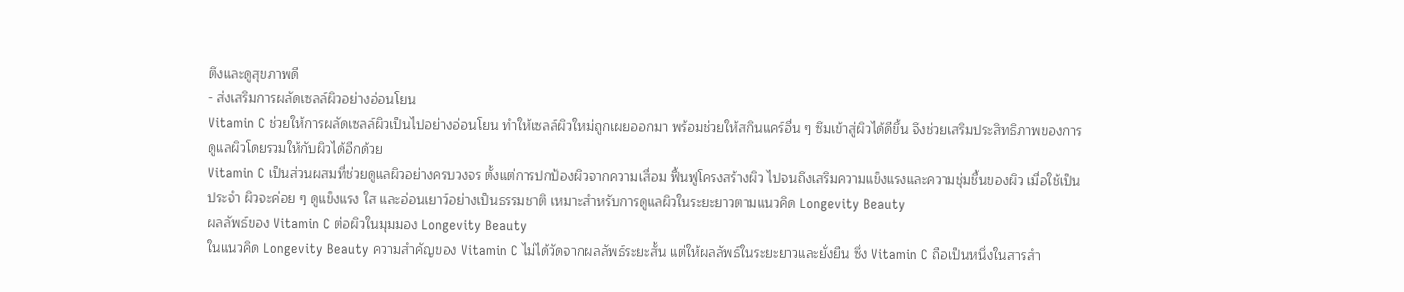ตึงและดูสุขภาพดี
- ส่งเสริมการผลัดเซลล์ผิวอย่างอ่อนโยน
Vitamin C ช่วยให้การผลัดเซลล์ผิวเป็นไปอย่างอ่อนโยน ทำให้เซลล์ผิวใหม่ถูกเผยออกมา พร้อมช่วยให้สกินแคร์อื่น ๆ ซึมเข้าสู่ผิวได้ดีขึ้น จึงช่วยเสริมประสิทธิภาพของการดูแลผิวโดยรวมให้กับผิวได้อีกด้วย
Vitamin C เป็นส่วนผสมที่ช่วยดูแลผิวอย่างครบวงจร ตั้งแต่การปกป้องผิวจากความเสื่อม ฟื้นฟูโครงสร้างผิว ไปจนถึงเสริมความแข็งแรงและความชุ่มชื้นของผิว เมื่อใช้เป็นประจำ ผิวจะค่อย ๆ ดูแข็งแรง ใส และอ่อนเยาว์อย่างเป็นธรรมชาติ เหมาะสำหรับการดูแลผิวในระยะยาวตามแนวคิด Longevity Beauty
ผลลัพธ์ของ Vitamin C ต่อผิวในมุมมอง Longevity Beauty
ในแนวคิด Longevity Beauty ความสำคัญของ Vitamin C ไม่ได้วัดจากผลลัพธ์ระยะสั้น แต่ให้ผลลัพธ์ในระยะยาวและยั่งยืน ซึ่ง Vitamin C ถือเป็นหนึ่งในสารสำ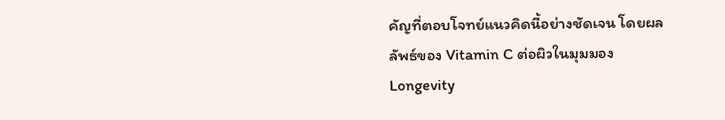คัญที่ตอบโจทย์แนวคิดนี้อย่างชัดเจน โดยผลลัพธ์ของ Vitamin C ต่อผิวในมุมมอง Longevity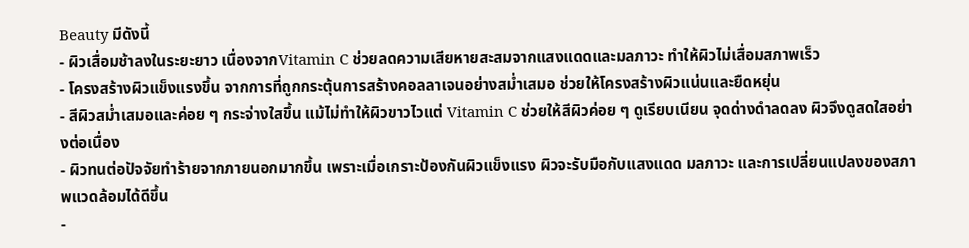Beauty มีดังนี้
- ผิวเสื่อมช้าลงในระยะยาว เนื่องจากVitamin C ช่วยลดความเสียหายสะสมจากแสงแดดและมลภาวะ ทำให้ผิวไม่เสื่อมสภาพเร็ว
- โครงสร้างผิวแข็งแรงขึ้น จากการที่ถูกกระตุ้นการสร้างคอลลาเจนอย่างสม่ำเสมอ ช่วยให้โครงสร้างผิวแน่นและยืดหยุ่น
- สีผิวสม่ำเสมอและค่อย ๆ กระจ่างใสขึ้น แม้ไม่ทำให้ผิวขาวไวแต่ Vitamin C ช่วยให้สีผิวค่อย ๆ ดูเรียบเนียน จุดด่างดำลดลง ผิวจึงดูสดใสอย่างต่อเนื่อง
- ผิวทนต่อปัจจัยทำร้ายจากภายนอกมากขึ้น เพราะเมื่อเกราะป้องกันผิวแข็งแรง ผิวจะรับมือกับแสงแดด มลภาวะ และการเปลี่ยนแปลงของสภาพแวดล้อมได้ดีขึ้น
-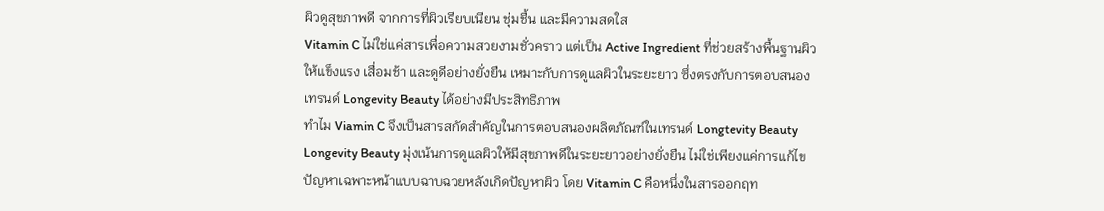ผิวดูสุขภาพดี จากการที่ผิวเรียบเนียน ชุ่มชื้น และมีความสดใส
Vitamin C ไม่ใช่แค่สารเพื่อความสวยงามชั่วคราว แต่เป็น Active Ingredient ที่ช่วยสร้างพื้นฐานผิวให้แข็งแรง เสื่อมช้า และดูดีอย่างยั่งยืน เหมาะกับการดูแลผิวในระยะยาว ซึ่งตรงกับการตอบสนองเทรนด์ Longevity Beauty ได้อย่างมีประสิทธิภาพ
ทำไม Viamin C จึงเป็นสารสกัดสำคัญในการตอบสนองผลิตภัณฑ์ในเทรนด์ Longtevity Beauty
Longevity Beauty มุ่งเน้นการดูแลผิวให้มีสุขภาพดีในระยะยาวอย่างยั่งยืน ไม่ใช่เพียงแค่การแก้ไขปัญหาเฉพาะหน้าแบบฉาบฉวยหลังเกิดปัญหาผิว โดย Vitamin C คือหนึ่งในสารออกฤท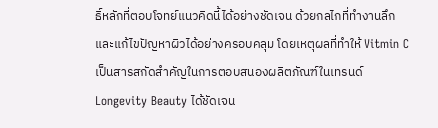ธิ์หลักที่ตอบโจทย์แนวคิดนี้ได้อย่างชัดเจน ด้วยกลไกที่ทำงานลึกและแก้ไขปัญหาผิวได้อย่างครอบคลุม โดยเหตุผลที่ทำให้ Vitmin C เป็นสารสกัดสำคัญในการตอบสนองผลิตภัณฑ์ในเทรนด์ Longevity Beauty ได้ชัดเจน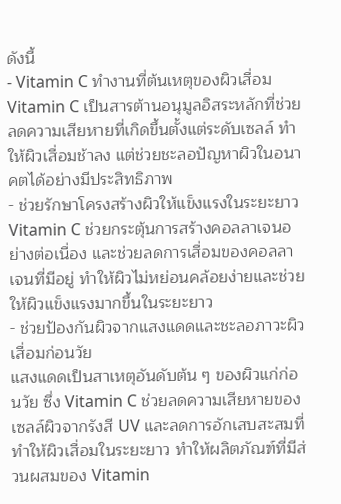ดังนี้
- Vitamin C ทำงานที่ต้นเหตุของผิวเสื่อม
Vitamin C เป็นสารต้านอนุมูลอิสระหลักที่ช่วยลดความเสียหายที่เกิดขึ้นตั้งแต่ระดับเซลล์ ทำให้ผิวเสื่อมช้าลง แต่ช่วยชะลอปัญหาผิวในอนาคตได้อย่างมีประสิทธิภาพ
- ช่วยรักษาโครงสร้างผิวให้แข็งแรงในระยะยาว
Vitamin C ช่วยกระตุ้นการสร้างคอลลาเจนอย่างต่อเนื่อง และช่วยลดการเสื่อมของคอลลาเจนที่มีอยู่ ทำให้ผิวไม่หย่อนคล้อยง่ายและช่วยให้ผิวแข็งแรงมากขึ้นในระยะยาว
- ช่วยป้องกันผิวจากแสงแดดและชะลอภาวะผิวเสื่อมก่อนวัย
แสงแดดเป็นสาเหตุอันดับต้น ๆ ของผิวแก่ก่อนวัย ซึ่ง Vitamin C ช่วยลดความเสียหายของเซลล์ผิวจากรังสี UV และลดการอักเสบสะสมที่ทำให้ผิวเสื่อมในระยะยาว ทำให้ผลิตภัณฑ์ที่มีส่วนผสมของ Vitamin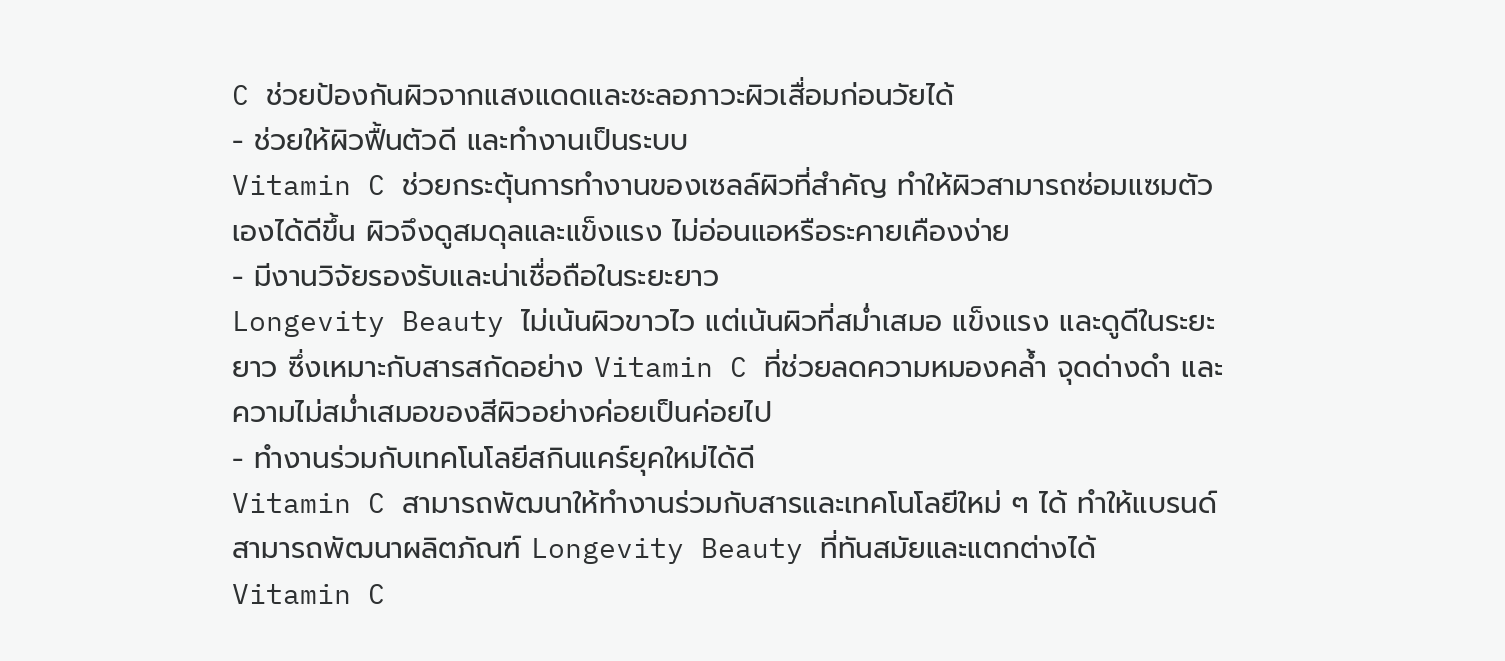C ช่วยป้องกันผิวจากแสงแดดและชะลอภาวะผิวเสื่อมก่อนวัยได้
- ช่วยให้ผิวฟื้นตัวดี และทำงานเป็นระบบ
Vitamin C ช่วยกระตุ้นการทำงานของเซลล์ผิวที่สำคัญ ทำให้ผิวสามารถซ่อมแซมตัวเองได้ดีขึ้น ผิวจึงดูสมดุลและแข็งแรง ไม่อ่อนแอหรือระคายเคืองง่าย
- มีงานวิจัยรองรับและน่าเชื่อถือในระยะยาว
Longevity Beauty ไม่เน้นผิวขาวไว แต่เน้นผิวที่สม่ำเสมอ แข็งแรง และดูดีในระยะยาว ซึ่งเหมาะกับสารสกัดอย่าง Vitamin C ที่ช่วยลดความหมองคล้ำ จุดด่างดำ และความไม่สม่ำเสมอของสีผิวอย่างค่อยเป็นค่อยไป
- ทำงานร่วมกับเทคโนโลยีสกินแคร์ยุคใหม่ได้ดี
Vitamin C สามารถพัฒนาให้ทำงานร่วมกับสารและเทคโนโลยีใหม่ ๆ ได้ ทำให้แบรนด์สามารถพัฒนาผลิตภัณฑ์ Longevity Beauty ที่ทันสมัยและแตกต่างได้
Vitamin C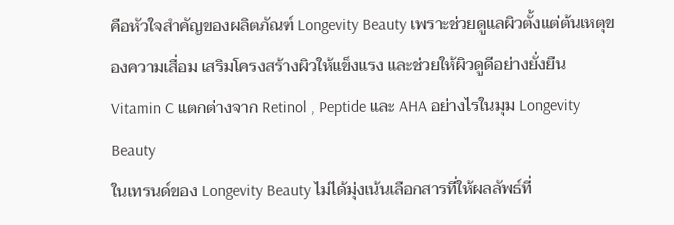คือหัวใจสำคัญของผลิตภัณฑ์ Longevity Beauty เพราะช่วยดูแลผิวตั้งแต่ต้นเหตุของความเสื่อม เสริมโครงสร้างผิวให้แข็งแรง และช่วยให้ผิวดูดีอย่างยั่งยืน
Vitamin C แตกต่างจาก Retinol , Peptide และ AHA อย่างไรในมุม Longevity Beauty
ในเทรนด์ของ Longevity Beauty ไม่ได้มุ่งเน้นเลือกสารที่ให้ผลลัพธ์ที่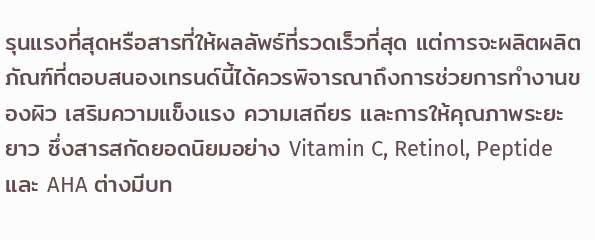รุนแรงที่สุดหรือสารที่ให้ผลลัพธ์ที่รวดเร็วที่สุด แต่การจะผลิตผลิตภัณฑ์ที่ตอบสนองเทรนด์นี้ได้ควรพิจารณาถึงการช่วยการทำงานของผิว เสริมความแข็งแรง ความเสถียร และการให้คุณภาพระยะยาว ซึ่งสารสกัดยอดนิยมอย่าง Vitamin C, Retinol, Peptide และ AHA ต่างมีบท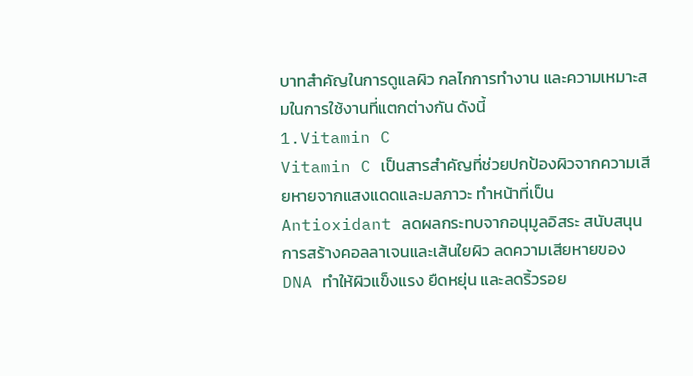บาทสำคัญในการดูแลผิว กลไกการทำงาน และความเหมาะสมในการใช้งานที่แตกต่างกัน ดังนี้
1.Vitamin C
Vitamin C เป็นสารสำคัญที่ช่วยปกป้องผิวจากความเสียหายจากแสงแดดและมลภาวะ ทำหน้าที่เป็น Antioxidant ลดผลกระทบจากอนุมูลอิสระ สนับสนุนการสร้างคอลลาเจนและเส้นใยผิว ลดความเสียหายของ DNA ทำให้ผิวแข็งแรง ยืดหยุ่น และลดริ้วรอย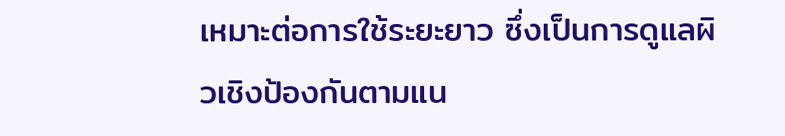เหมาะต่อการใช้ระยะยาว ซึ่งเป็นการดูแลผิวเชิงป้องกันตามแน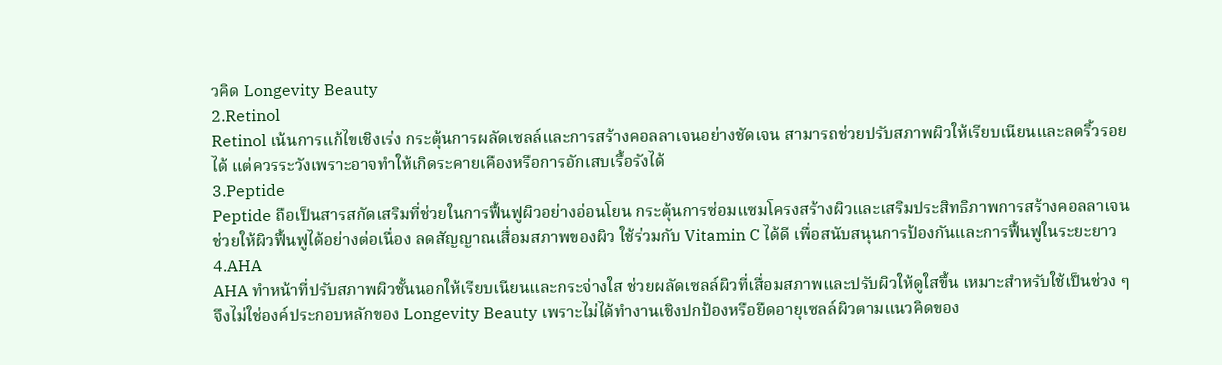วคิด Longevity Beauty
2.Retinol
Retinol เน้นการแก้ไขเชิงเร่ง กระตุ้นการผลัดเซลล์และการสร้างคอลลาเจนอย่างชัดเจน สามารถช่วยปรับสภาพผิวให้เรียบเนียนและลดริ้วรอยได้ แต่ควรระวังเพราะอาจทำให้เกิดระคายเคืองหรือการอักเสบเรื้อรังได้
3.Peptide
Peptide ถือเป็นสารสกัดเสริมที่ช่วยในการฟื้นฟูผิวอย่างอ่อนโยน กระตุ้นการซ่อมแซมโครงสร้างผิวและเสริมประสิทธิภาพการสร้างคอลลาเจน ช่วยให้ผิวฟื้นฟูได้อย่างต่อเนื่อง ลดสัญญาณเสื่อมสภาพของผิว ใช้ร่วมกับ Vitamin C ได้ดี เพื่อสนับสนุนการป้องกันและการฟื้นฟูในระยะยาว
4.AHA
AHA ทำหน้าที่ปรับสภาพผิวชั้นนอกให้เรียบเนียนและกระจ่างใส ช่วยผลัดเซลล์ผิวที่เสื่อมสภาพและปรับผิวให้ดูใสขึ้น เหมาะสำหรับใช้เป็นช่วง ๆ จึงไม่ใช่องค์ประกอบหลักของ Longevity Beauty เพราะไม่ได้ทำงานเชิงปกป้องหรือยืดอายุเซลล์ผิวตามแนวคิดของ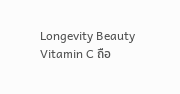Longevity Beauty
Vitamin C ถือ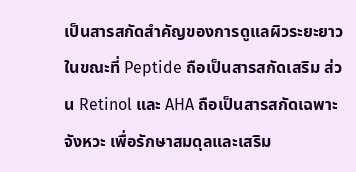เป็นสารสกัดสำคัญของการดูแลผิวระยะยาว ในขณะที่ Peptide ถือเป็นสารสกัดเสริม ส่วน Retinol และ AHA ถือเป็นสารสกัดเฉพาะจังหวะ เพื่อรักษาสมดุลและเสริม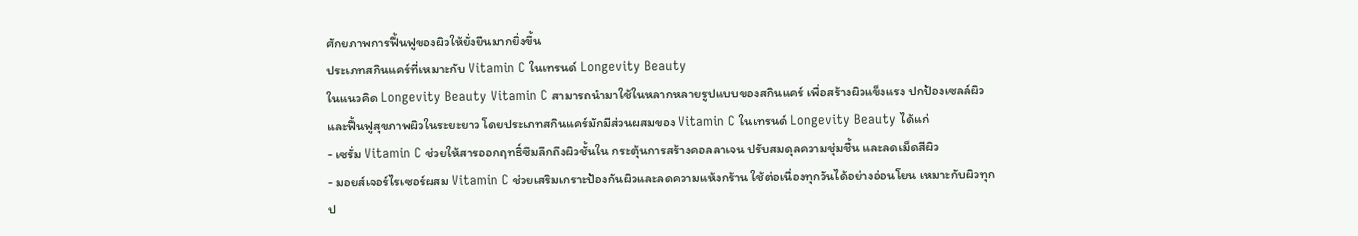ศักยภาพการฟื้นฟูของผิวให้ยั่งยืนมากยิ่งขึ้น
ประเภทสกินแคร์ที่เหมาะกับ Vitamin C ในเทรนด์ Longevity Beauty
ในแนวคิด Longevity Beauty Vitamin C สามารถนำมาใช้ในหลากหลายรูปแบบของสกินแคร์ เพื่อสร้างผิวแข็งแรง ปกป้องเซลล์ผิว และฟื้นฟูสุขภาพผิวในระยะยาว โดยประเภทสกินแคร์มักมีส่วนผสมของ Vitamin C ในเทรนด์ Longevity Beauty ได้แก่
- เซรั่ม Vitamin C ช่วยให้สารออกฤทธิ์ซึมลึกถึงผิวชั้นใน กระตุ้นการสร้างคอลลาเจน ปรับสมดุลความชุ่มชื้น และลดเม็ดสีผิว
- มอยส์เจอร์ไรเซอร์ผสม Vitamin C ช่วยเสริมเกราะป้องกันผิวและลดความแห้งกร้าน ใช้ต่อเนื่องทุกวันได้อย่างอ่อนโยน เหมาะกับผิวทุกป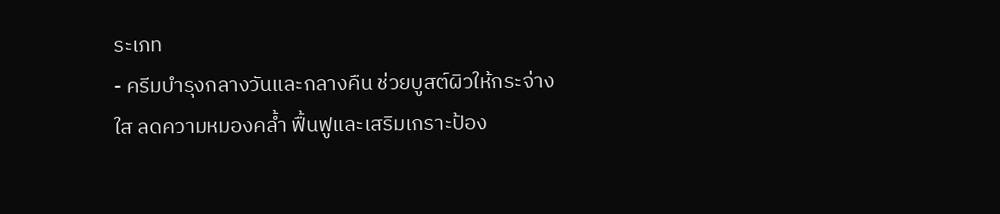ระเภท
- ครีมบำรุงกลางวันและกลางคืน ช่วยบูสต์ผิวให้กระจ่างใส ลดความหมองคล้ำ ฟื้นฟูและเสริมเกราะป้อง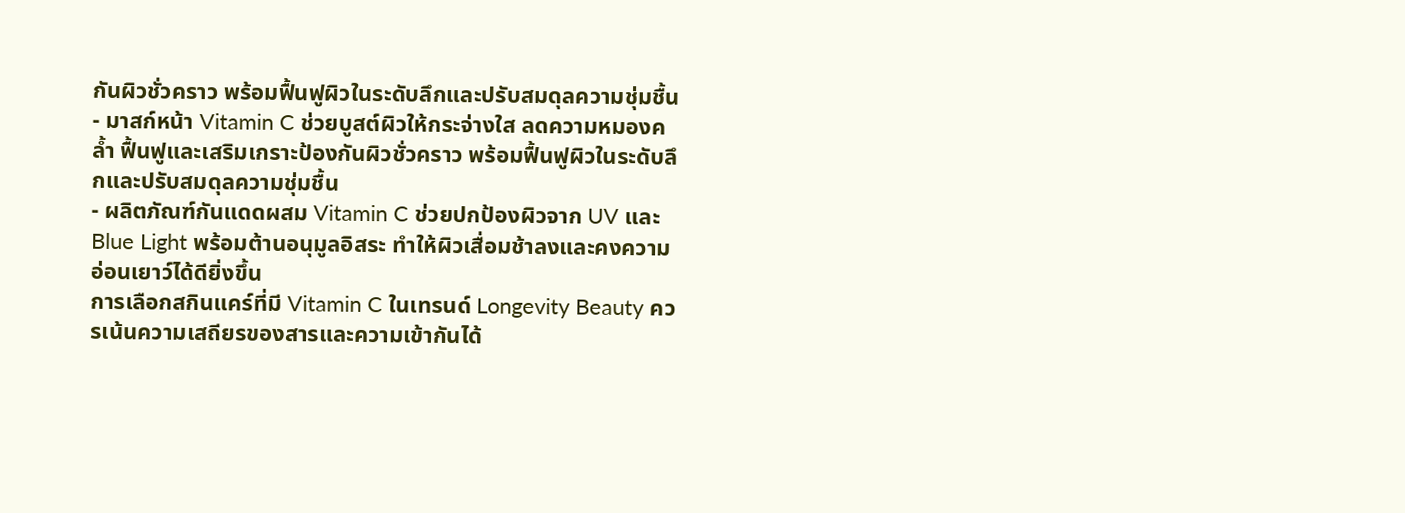กันผิวชั่วคราว พร้อมฟื้นฟูผิวในระดับลึกและปรับสมดุลความชุ่มชื้น
- มาสก์หน้า Vitamin C ช่วยบูสต์ผิวให้กระจ่างใส ลดความหมองคล้ำ ฟื้นฟูและเสริมเกราะป้องกันผิวชั่วคราว พร้อมฟื้นฟูผิวในระดับลึกและปรับสมดุลความชุ่มชื้น
- ผลิตภัณฑ์กันแดดผสม Vitamin C ช่วยปกป้องผิวจาก UV และ Blue Light พร้อมต้านอนุมูลอิสระ ทำให้ผิวเสื่อมช้าลงและคงความอ่อนเยาว์ได้ดียิ่งขึ้น
การเลือกสกินแคร์ที่มี Vitamin C ในเทรนด์ Longevity Beauty ควรเน้นความเสถียรของสารและความเข้ากันได้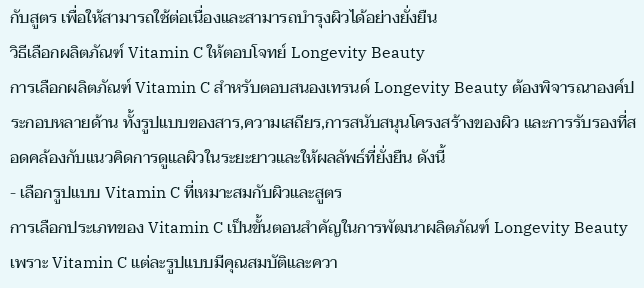กับสูตร เพื่อให้สามารถใช้ต่อเนื่องและสามารถบำรุงผิวได้อย่างยั่งยืน
วิธีเลือกผลิตภัณฑ์ Vitamin C ให้ตอบโจทย์ Longevity Beauty
การเลือกผลิตภัณฑ์ Vitamin C สำหรับตอบสนองเทรนด์ Longevity Beauty ต้องพิจารณาองค์ประกอบหลายด้าน ทั้งรูปแบบของสาร,ความเสถียร,การสนับสนุนโครงสร้างของผิว และการรับรองที่สอดคล้องกับแนวคิดการดูแลผิวในระยะยาวและให้ผลลัพธ์ที่ยั่งยืน ดังนี้
- เลือกรูปแบบ Vitamin C ที่เหมาะสมกับผิวและสูตร
การเลือกประเภทของ Vitamin C เป็นขั้นตอนสำคัญในการพัฒนาผลิตภัณฑ์ Longevity Beauty เพราะ Vitamin C แต่ละรูปแบบมีคุณสมบัติและควา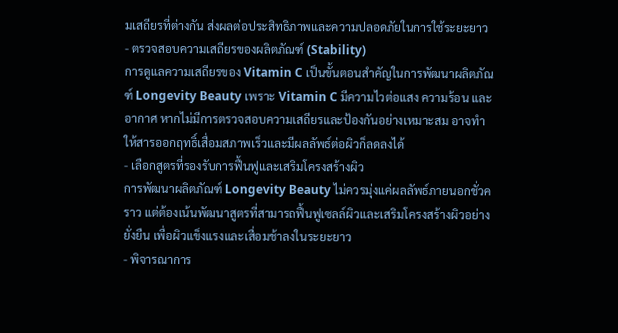มเสถียรที่ต่างกัน ส่งผลต่อประสิทธิภาพและความปลอดภัยในการใช้ระยะยาว
- ตรวจสอบความเสถียรของผลิตภัณฑ์ (Stability)
การดูแลความเสถียรของ Vitamin C เป็นขั้นตอนสำคัญในการพัฒนาผลิตภัณฑ์ Longevity Beauty เพราะ Vitamin C มีความไวต่อแสง ความร้อน และอากาศ หากไม่มีการตรวจสอบความเสถียรและป้องกันอย่างเหมาะสม อาจทำให้สารออกฤทธิ์เสื่อมสภาพเร็วและมีผลลัพธ์ต่อผิวก็ลดลงได้
- เลือกสูตรที่รองรับการฟื้นฟูและเสริมโครงสร้างผิว
การพัฒนาผลิตภัณฑ์ Longevity Beauty ไม่ควรมุ่งแค่ผลลัพธ์ภายนอกชั่วคราว แต่ต้องเน้นพัฒนาสูตรที่สามารถฟื้นฟูเซลล์ผิวและเสริมโครงสร้างผิวอย่างยั่งยืน เพื่อผิวแข็งแรงและเสื่อมช้าลงในระยะยาว
- พิจารณาการ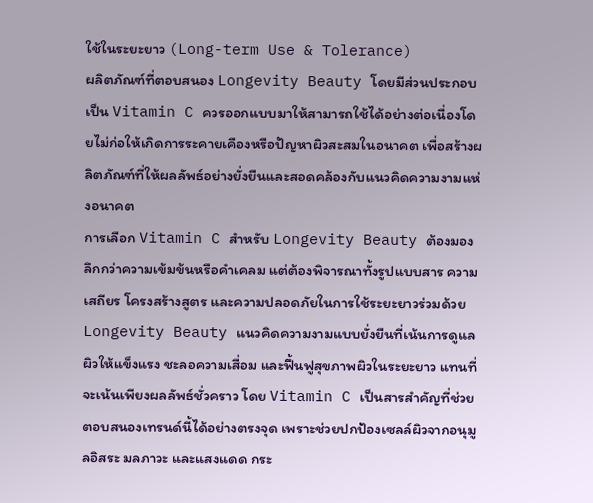ใช้ในระยะยาว (Long-term Use & Tolerance)
ผลิตภัณฑ์ที่ตอบสนอง Longevity Beauty โดยมีส่วนประกอบเป็น Vitamin C ควรออกแบบมาให้สามารถใช้ได้อย่างต่อเนื่องโดยไม่ก่อให้เกิดการระคายเคืองหรือปัญหาผิวสะสมในอนาคต เพื่อสร้างผลิตภัณฑ์ที่ให้ผลลัพธ์อย่างยั่งยืนและสอดคล้องกับแนวคิดความงามแห่งอนาคต
การเลือก Vitamin C สำหรับ Longevity Beauty ต้องมองลึกกว่าความเข้มข้นหรือคำเคลม แต่ต้องพิจารณาทั้งรูปแบบสาร ความเสถียร โครงสร้างสูตร และความปลอดภัยในการใช้ระยะยาวร่วมด้วย
Longevity Beauty แนวคิดความงามแบบยั่งยืนที่เน้นการดูแลผิวให้แข็งแรง ชะลอความเสื่อม และฟื้นฟูสุขภาพผิวในระยะยาว แทนที่จะเน้นเพียงผลลัพธ์ชั่วคราว โดย Vitamin C เป็นสารสำคัญที่ช่วยตอบสนองเทรนด์นี้ได้อย่างตรงจุด เพราะช่วยปกป้องเซลล์ผิวจากอนุมูลอิสระ มลภาวะ และแสงแดด กระ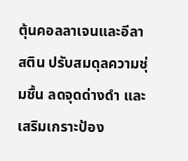ตุ้นคอลลาเจนและอีลาสติน ปรับสมดุลความชุ่มชื้น ลดจุดด่างดำ และเสริมเกราะป้อง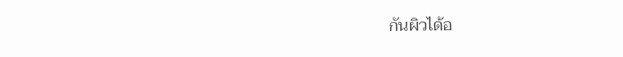กันผิวได้อ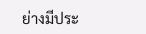ย่างมีประ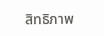สิทธิภาพ